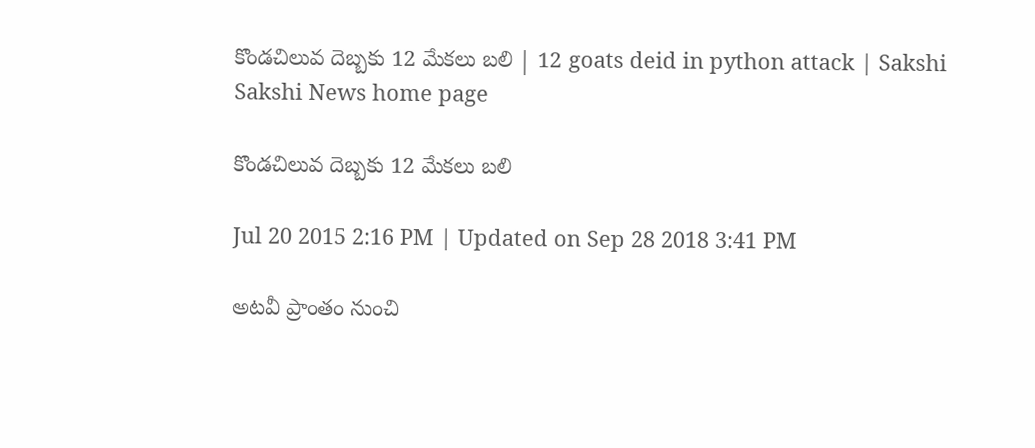కొండచిలువ దెబ్బకు 12 మేకలు బలి | 12 goats deid in python attack | Sakshi
Sakshi News home page

కొండచిలువ దెబ్బకు 12 మేకలు బలి

Jul 20 2015 2:16 PM | Updated on Sep 28 2018 3:41 PM

అటవీ ప్రాంతం నుంచి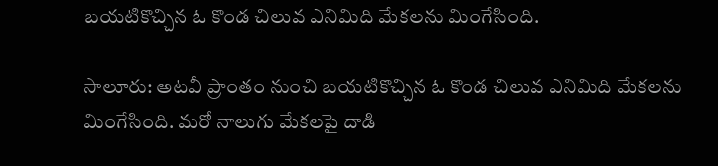బయటికొచ్చిన ఓ కొండ చిలువ ఎనిమిది మేకలను మింగేసింది.

సాలూరు: అటవీ ప్రాంతం నుంచి బయటికొచ్చిన ఓ కొండ చిలువ ఎనిమిది మేకలను మింగేసింది. మరో నాలుగు మేకలపై దాడి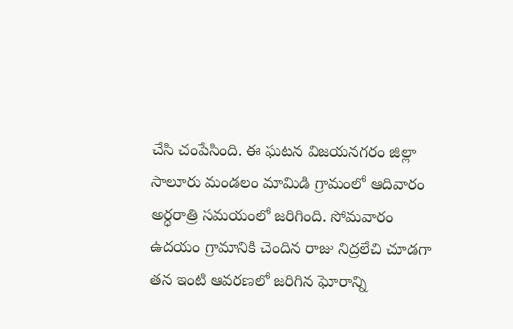చేసి చంపేసింది. ఈ ఘటన విజయనగరం జిల్లా సాలూరు మండలం మామిడి గ్రామంలో ఆదివారం అర్ధరాత్రి సమయంలో జరిగింది. సోమవారం ఉదయం గ్రామానికి చెందిన రాజు నిద్రలేచి చూడగా తన ఇంటి ఆవరణలో జరిగిన ఘోరాన్ని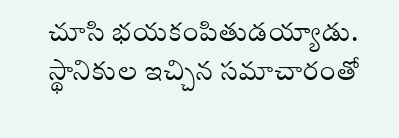చూసి భయకంపితుడయ్యాడు. స్థానికుల ఇచ్చిన సమాచారంతో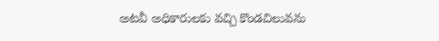అటవీ అధికారులకు వచ్చి కొండచిలువను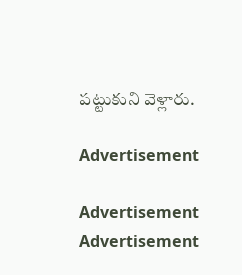పట్టుకుని వెళ్లారు.

Advertisement

Advertisement
Advertisement